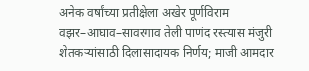अनेक वर्षांच्या प्रतीक्षेला अखेर पूर्णविराम वझर–आघाव–सावरगाव तेली पाणंद रस्त्यास मंजुरी
शेतकऱ्यांसाठी दिलासादायक निर्णय; माजी आमदार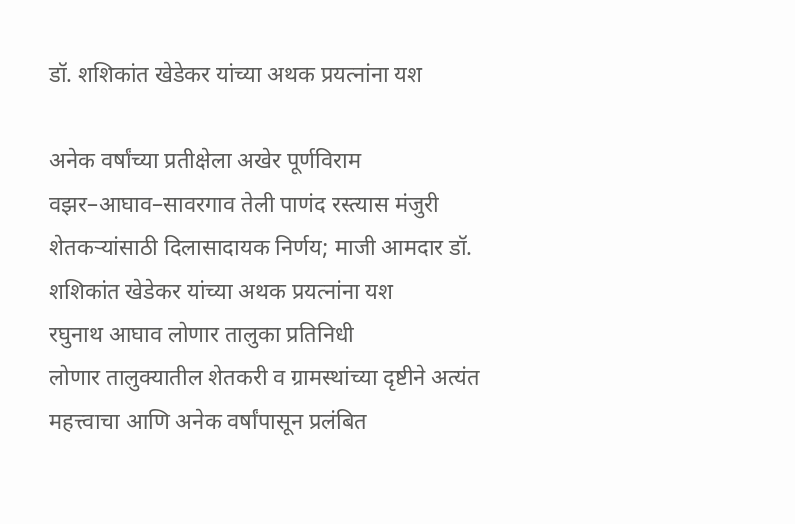डॉ. शशिकांत खेडेकर यांच्या अथक प्रयत्नांना यश

अनेक वर्षांच्या प्रतीक्षेला अखेर पूर्णविराम वझर–आघाव–सावरगाव तेली पाणंद रस्त्यास मंजुरी
शेतकऱ्यांसाठी दिलासादायक निर्णय; माजी आमदार डॉ. शशिकांत खेडेकर यांच्या अथक प्रयत्नांना यश
रघुनाथ आघाव लोणार तालुका प्रतिनिधी
लोणार तालुक्यातील शेतकरी व ग्रामस्थांच्या दृष्टीने अत्यंत महत्त्वाचा आणि अनेक वर्षांपासून प्रलंबित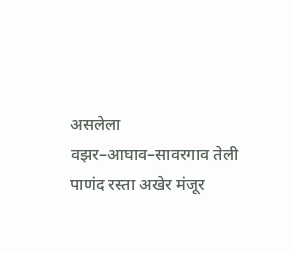असलेला वझर–आघाव–सावरगाव तेली पाणंद रस्ता अखेर मंजूर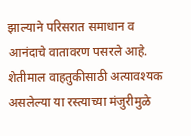झाल्याने परिसरात समाधान व आनंदाचे वातावरण पसरले आहे. शेतीमाल वाहतुकीसाठी अत्यावश्यक असलेल्या या रस्त्याच्या मंजुरीमुळे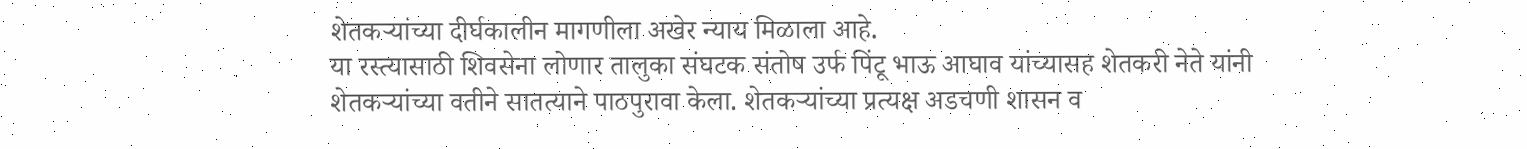शेतकऱ्यांच्या दीर्घकालीन मागणीला अखेर न्याय मिळाला आहे.
या रस्त्यासाठी शिवसेना लोणार तालुका संघटक संतोष उर्फ पिंटू भाऊ आघाव यांच्यासह शेतकरी नेते यांनी शेतकऱ्यांच्या वतीने सातत्याने पाठपुरावा केला. शेतकऱ्यांच्या प्रत्यक्ष अडचणी शासन व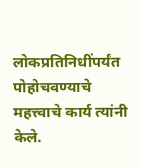लोकप्रतिनिधींपर्यंत पोहोचवण्याचे महत्त्वाचे कार्य त्यांनी केले.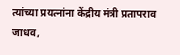त्यांच्या प्रयत्नांना केंद्रीय मंत्री प्रतापराव जाधव,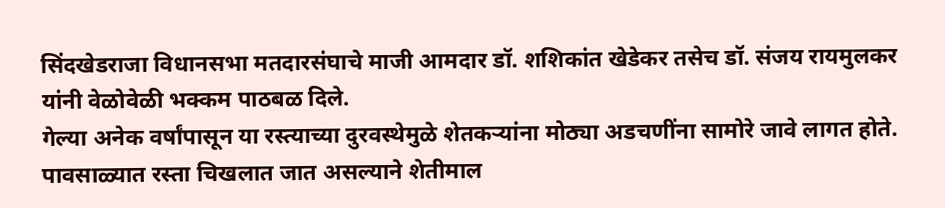सिंदखेडराजा विधानसभा मतदारसंघाचे माजी आमदार डॉ. शशिकांत खेडेकर तसेच डॉ. संजय रायमुलकर यांनी वेळोवेळी भक्कम पाठबळ दिले.
गेल्या अनेक वर्षांपासून या रस्त्याच्या दुरवस्थेमुळे शेतकऱ्यांना मोठ्या अडचणींना सामोरे जावे लागत होते. पावसाळ्यात रस्ता चिखलात जात असल्याने शेतीमाल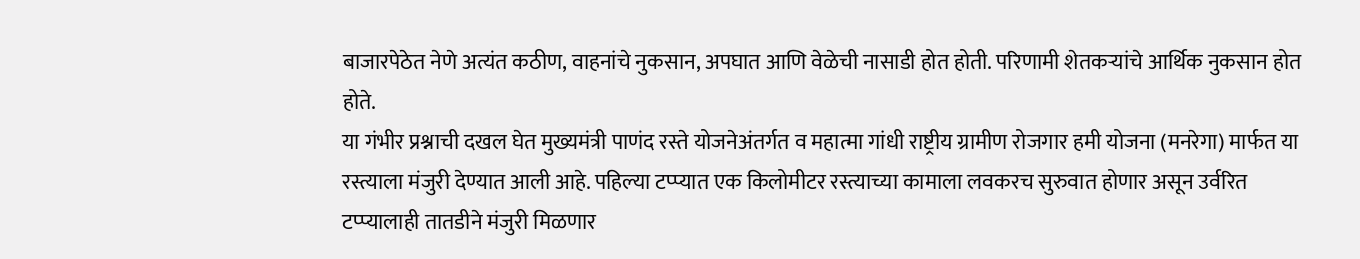बाजारपेठेत नेणे अत्यंत कठीण, वाहनांचे नुकसान, अपघात आणि वेळेची नासाडी होत होती. परिणामी शेतकऱ्यांचे आर्थिक नुकसान होत होते.
या गंभीर प्रश्नाची दखल घेत मुख्यमंत्री पाणंद रस्ते योजनेअंतर्गत व महात्मा गांधी राष्ट्रीय ग्रामीण रोजगार हमी योजना (मनरेगा) मार्फत या रस्त्याला मंजुरी देण्यात आली आहे. पहिल्या टप्प्यात एक किलोमीटर रस्त्याच्या कामाला लवकरच सुरुवात होणार असून उर्वरित टप्प्यालाही तातडीने मंजुरी मिळणार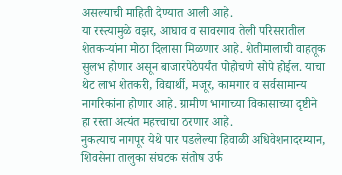असल्याची माहिती देण्यात आली आहे.
या रस्त्यामुळे वझर, आघाव व सावरगाव तेली परिसरातील शेतकऱ्यांना मोठा दिलासा मिळणार आहे. शेतीमालाची वाहतूक सुलभ होणार असून बाजारपेठेपर्यंत पोहोचणे सोपे होईल. याचा थेट लाभ शेतकरी, विद्यार्थी, मजूर, कामगार व सर्वसामान्य नागरिकांना होणार आहे. ग्रामीण भागाच्या विकासाच्या दृष्टीने हा रस्ता अत्यंत महत्त्वाचा ठरणार आहे.
नुकत्याच नागपूर येथे पार पडलेल्या हिवाळी अधिवेशनादरम्यान, शिवसेना तालुका संघटक संतोष उर्फ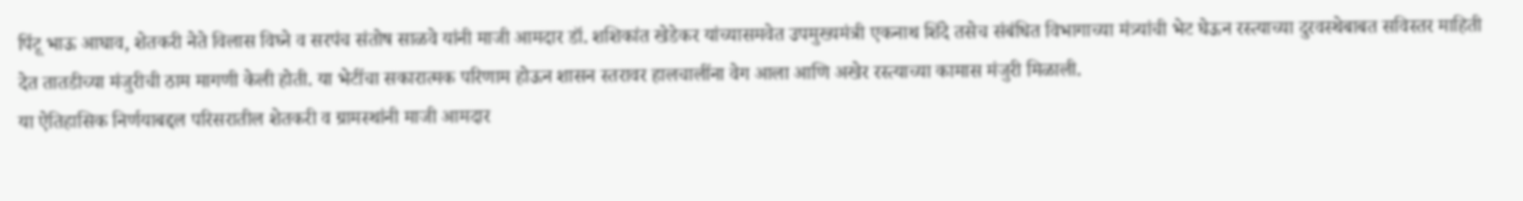पिंटू भाऊ आघाव, शेतकरी नेते विलास विघ्ने व सरपंच संतोष साळवे यांनी माजी आमदार डॉ. शशिकांत खेडेकर यांच्यासमवेत उपमुख्यमंत्री एकनाथ शिंदे तसेच संबंधित विभागाच्या मंत्र्यांची भेट घेऊन रस्त्याच्या दुरवस्थेबाबत सविस्तर माहिती देत तातडीच्या मंजुरीची ठाम मागणी केली होती. या भेटींचा सकारात्मक परिणाम होऊन शासन स्तरावर हालचालींना वेग आला आणि अखेर रस्त्याच्या कामास मंजुरी मिळाली.
या ऐतिहासिक निर्णयाबद्दल परिसरातील शेतकरी व ग्रामस्थांनी माजी आमदार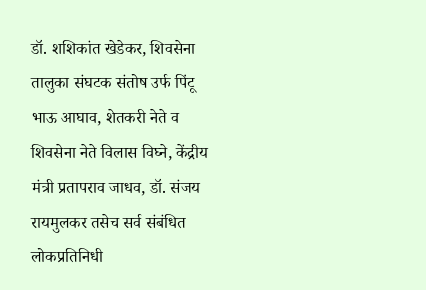डॉ. शशिकांत खेडेकर, शिवसेना तालुका संघटक संतोष उर्फ पिंटू भाऊ आघाव, शेतकरी नेते व शिवसेना नेते विलास विघ्ने, केंद्रीय मंत्री प्रतापराव जाधव, डॉ. संजय रायमुलकर तसेच सर्व संबंधित लोकप्रतिनिधी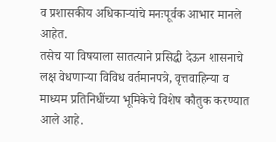व प्रशासकीय अधिकाऱ्यांचे मनःपूर्वक आभार मानले आहेत.
तसेच या विषयाला सातत्याने प्रसिद्धी देऊन शासनाचे लक्ष वेधणाऱ्या विविध वर्तमानपत्रे, वृत्तवाहिन्या व माध्यम प्रतिनिधींच्या भूमिकेचे विशेष कौतुक करण्यात आले आहे.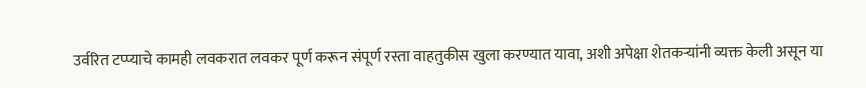उर्वरित टप्प्याचे कामही लवकरात लवकर पूर्ण करून संपूर्ण रस्ता वाहतुकीस खुला करण्यात यावा, अशी अपेक्षा शेतकऱ्यांनी व्यक्त केली असून या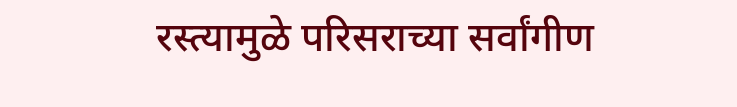रस्त्यामुळे परिसराच्या सर्वांगीण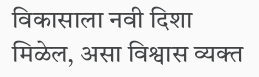विकासाला नवी दिशा मिळेल, असा विश्वास व्यक्त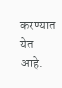करण्यात येत आहे.